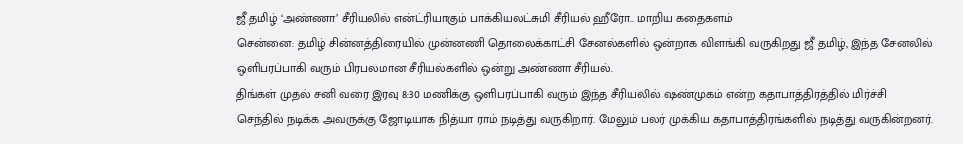ஜீ தமிழ் ‘அண்ணா’ சீரியலில் என்ட்ரியாகும் பாக்கியலட்சுமி சீரியல் ஹீரோ.. மாறிய கதைகளம்
சென்னை: தமிழ் சின்னத்திரையில் முன்னணி தொலைக்காட்சி சேனல்களில் ஒன்றாக விளங்கி வருகிறது ஜீ தமிழ், இந்த சேனலில் ஒளிபரப்பாகி வரும் பிரபலமான சீரியல்களில் ஒன்று அண்ணா சீரியல்.
திங்கள் முதல் சனி வரை இரவு 8:30 மணிக்கு ஒளிபரப்பாகி வரும் இந்த சீரியலில் ஷண்முகம் என்ற கதாபாத்திரத்தில் மிர்ச்சி செந்தில் நடிக்க அவருக்கு ஜோடியாக நித்யா ராம் நடித்து வருகிறார். மேலும் பலர் முக்கிய கதாபாத்திரங்களில் நடித்து வருகின்றனர்.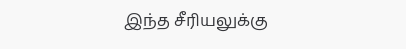இந்த சீரியலுக்கு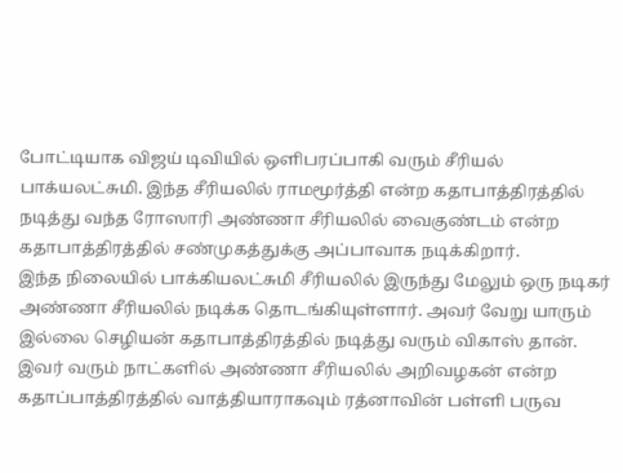போட்டியாக விஜய் டிவியில் ஒளிபரப்பாகி வரும் சீரியல் பாக்யலட்சுமி. இந்த சீரியலில் ராமமூர்த்தி என்ற கதாபாத்திரத்தில் நடித்து வந்த ரோஸாரி அண்ணா சீரியலில் வைகுண்டம் என்ற கதாபாத்திரத்தில் சண்முகத்துக்கு அப்பாவாக நடிக்கிறார்.
இந்த நிலையில் பாக்கியலட்சுமி சீரியலில் இருந்து மேலும் ஒரு நடிகர் அண்ணா சீரியலில் நடிக்க தொடங்கியுள்ளார். அவர் வேறு யாரும் இல்லை செழியன் கதாபாத்திரத்தில் நடித்து வரும் விகாஸ் தான்.
இவர் வரும் நாட்களில் அண்ணா சீரியலில் அறிவழகன் என்ற கதாப்பாத்திரத்தில் வாத்தியாராகவும் ரத்னாவின் பள்ளி பருவ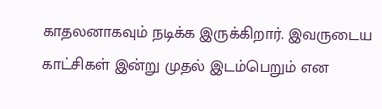காதலனாகவும் நடிக்க இருக்கிறார். இவருடைய காட்சிகள் இன்று முதல் இடம்பெறும் என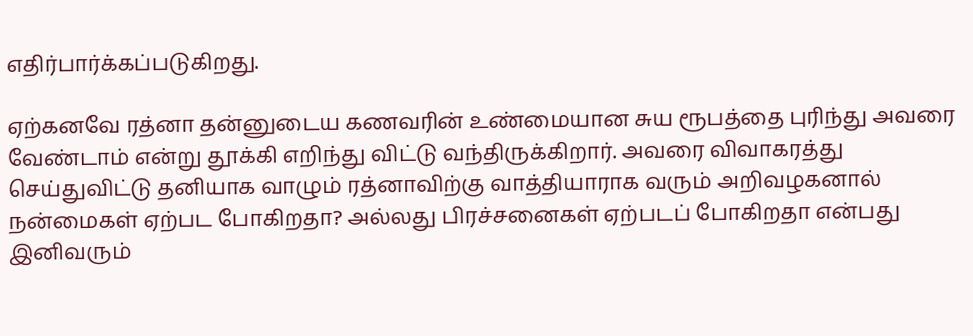எதிர்பார்க்கப்படுகிறது.

ஏற்கனவே ரத்னா தன்னுடைய கணவரின் உண்மையான சுய ரூபத்தை புரிந்து அவரை வேண்டாம் என்று தூக்கி எறிந்து விட்டு வந்திருக்கிறார். அவரை விவாகரத்து செய்துவிட்டு தனியாக வாழும் ரத்னாவிற்கு வாத்தியாராக வரும் அறிவழகனால் நன்மைகள் ஏற்பட போகிறதா? அல்லது பிரச்சனைகள் ஏற்படப் போகிறதா என்பது இனிவரும்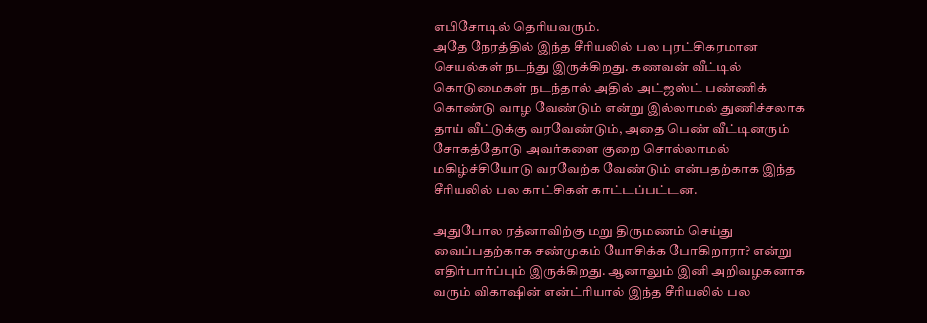எபிசோடில் தெரியவரும்.
அதே நேரத்தில் இந்த சீரியலில் பல புரட்சிகரமான செயல்கள் நடந்து இருக்கிறது. கணவன் வீட்டில் கொடுமைகள் நடந்தால் அதில் அட்ஜஸ்ட் பண்ணிக் கொண்டு வாழ வேண்டும் என்று இல்லாமல் துணிச்சலாக தாய் வீட்டுக்கு வரவேண்டும், அதை பெண் வீட்டினரும் சோகத்தோடு அவர்களை குறை சொல்லாமல் மகிழ்ச்சியோடு வரவேற்க வேண்டும் என்பதற்காக இந்த சீரியலில் பல காட்சிகள் காட்டப்பட்டன.

அதுபோல ரத்னாவிற்கு மறு திருமணம் செய்து வைப்பதற்காக சண்முகம் யோசிக்க போகிறாரா? என்று எதிர்பார்ப்பும் இருக்கிறது. ஆனாலும் இனி அறிவழகனாக வரும் விகாஷின் என்ட்ரியால் இந்த சீரியலில் பல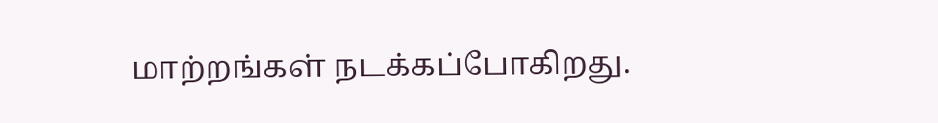மாற்றங்கள் நடக்கப்போகிறது.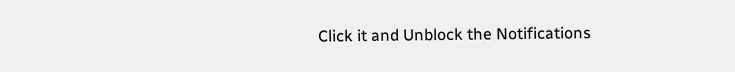Click it and Unblock the Notifications